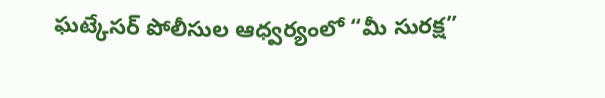ఘట్కేసర్ పోలీసుల ఆధ్వర్యంలో “మీ సురక్ష”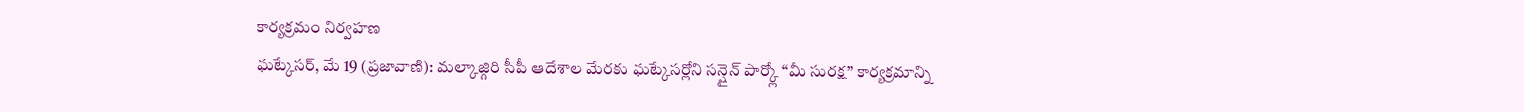కార్యక్రమం నిర్వహణ
ఘట్కేసర్, మే 19 (ప్రజావాణి): మల్కాజ్గిరి సీపీ ఆదేశాల మేరకు ఘట్కేసర్లోని సన్షైన్ పార్క్లో “మీ సురక్ష” కార్యక్రమాన్ని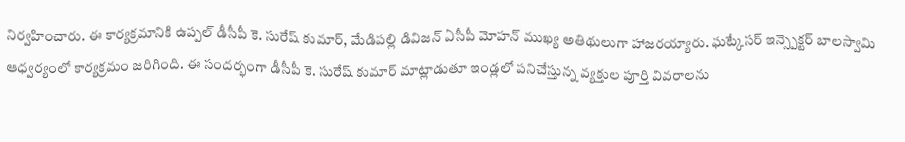నిర్వహించారు. ఈ కార్యక్రమానికి ఉప్పల్ డీసీపీ కె. సురేష్ కుమార్, మేడిపల్లి డివిజన్ ఏసీపీ మోహన్ ముఖ్య అతిథులుగా హాజరయ్యారు. ఘట్కేసర్ ఇన్స్పెక్టర్ బాలస్వామి ఆధ్వర్యంలో కార్యక్రమం జరిగింది. ఈ సందర్భంగా డీసీపీ కె. సురేష్ కుమార్ మాట్లాడుతూ ఇండ్లలో పనిచేస్తున్న వ్యక్తుల పూర్తి వివరాలను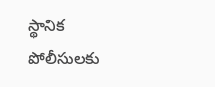స్థానిక పోలీసులకు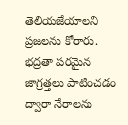తెలియజేయాలని ప్రజలను కోరారు. భద్రతా పరమైన జాగ్రత్తలు పాటించడం ద్వారా నేరాలను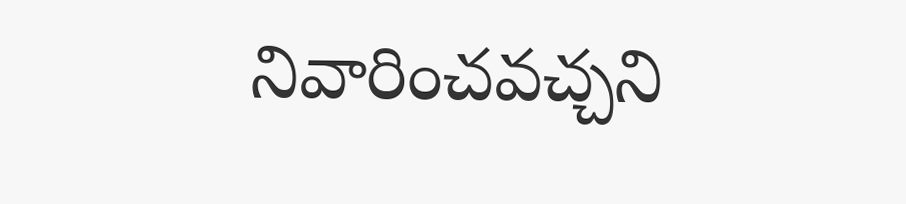నివారించవచ్చని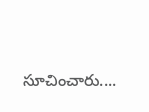సూచించారు....